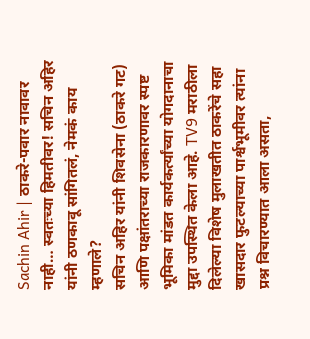Sachin Ahir | ठाकरे-पवार नावावर नाही… स्वतःच्या हिमतीवर! सचिन अहिर यांनी ठणकावू सांगितलं, नेमकं काय म्हणाले?
सचिन अहिर यांनी शिवसेना (ठाकरे गट) आणि पक्षांतराच्या राजकारणावर स्पष्ट भूमिका मांडत कार्यकर्त्यांच्या योगदानाचा मुद्दा उपस्थित केला आहे. TV9 मराठीला दिलेल्या विशेष मुलाखतीत ठाकरेंचे सहा खासदार फुटल्याच्या पार्श्वभूमीवर त्यांना प्रश्न विचारण्यात आला असता,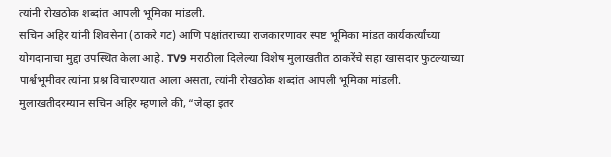त्यांनी रोखठोक शब्दांत आपली भूमिका मांडली.
सचिन अहिर यांनी शिवसेना (ठाकरे गट) आणि पक्षांतराच्या राजकारणावर स्पष्ट भूमिका मांडत कार्यकर्त्यांच्या योगदानाचा मुद्दा उपस्थित केला आहे. TV9 मराठीला दिलेल्या विशेष मुलाखतीत ठाकरेंचे सहा खासदार फुटल्याच्या पार्श्वभूमीवर त्यांना प्रश्न विचारण्यात आला असता, त्यांनी रोखठोक शब्दांत आपली भूमिका मांडली.
मुलाखतीदरम्यान सचिन अहिर म्हणाले की, “जेव्हा इतर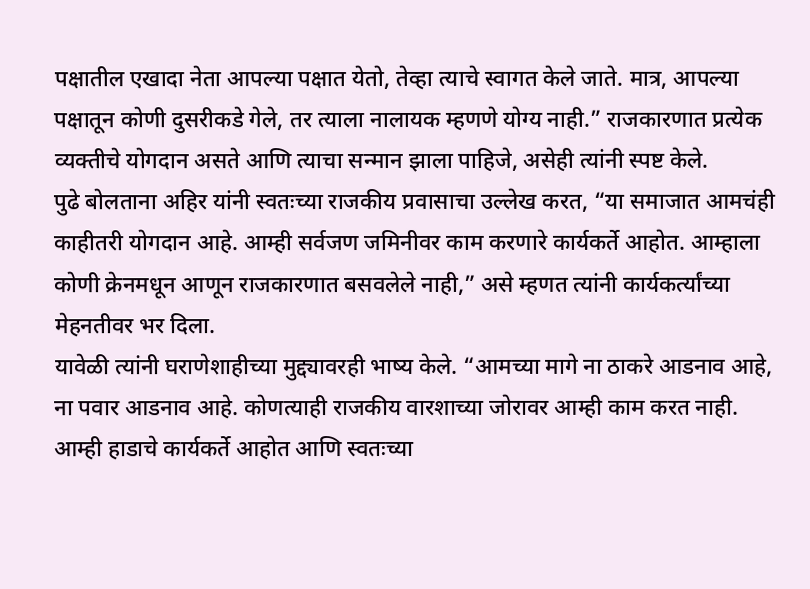पक्षातील एखादा नेता आपल्या पक्षात येतो, तेव्हा त्याचे स्वागत केले जाते. मात्र, आपल्या पक्षातून कोणी दुसरीकडे गेले, तर त्याला नालायक म्हणणे योग्य नाही.” राजकारणात प्रत्येक व्यक्तीचे योगदान असते आणि त्याचा सन्मान झाला पाहिजे, असेही त्यांनी स्पष्ट केले.
पुढे बोलताना अहिर यांनी स्वतःच्या राजकीय प्रवासाचा उल्लेख करत, “या समाजात आमचंही काहीतरी योगदान आहे. आम्ही सर्वजण जमिनीवर काम करणारे कार्यकर्ते आहोत. आम्हाला कोणी क्रेनमधून आणून राजकारणात बसवलेले नाही,” असे म्हणत त्यांनी कार्यकर्त्यांच्या मेहनतीवर भर दिला.
यावेळी त्यांनी घराणेशाहीच्या मुद्द्यावरही भाष्य केले. “आमच्या मागे ना ठाकरे आडनाव आहे, ना पवार आडनाव आहे. कोणत्याही राजकीय वारशाच्या जोरावर आम्ही काम करत नाही. आम्ही हाडाचे कार्यकर्ते आहोत आणि स्वतःच्या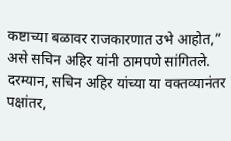कष्टाच्या बळावर राजकारणात उभे आहोत,” असे सचिन अहिर यांनी ठामपणे सांगितले.
दरम्यान, सचिन अहिर यांच्या या वक्तव्यानंतर पक्षांतर,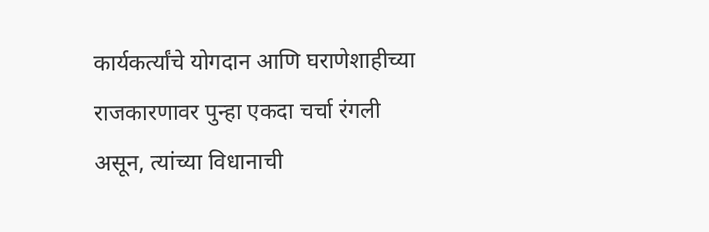कार्यकर्त्यांचे योगदान आणि घराणेशाहीच्या राजकारणावर पुन्हा एकदा चर्चा रंगली असून, त्यांच्या विधानाची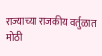राज्याच्या राजकीय वर्तुळात मोठी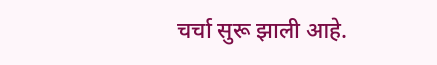चर्चा सुरू झाली आहे.